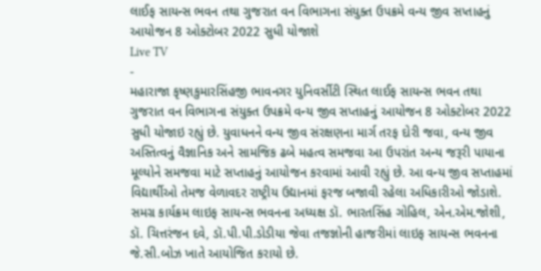લાઈફ સાયન્સ ભવન તથા ગુજરાત વન વિભાગના સંયુક્ત ઉપક્રમે વન્ય જીવ સપ્તાહનું આયોજન 8 ઓક્ટોબર 2022 સુધી યોજાશે
Live TV
-
મહારાજા કૃષ્ણકુમારસિંહજી ભાવનગર યુનિવર્સીટી સ્થિત લાઈફ સાયન્સ ભવન તથા ગુજરાત વન વિભાગના સંયુક્ત ઉપક્રમે વન્ય જીવ સપ્તાહનું આયોજન 8 ઓક્ટોબર 2022 સુધી યોજાઇ રહ્યું છે. યુવાધનને વન્ય જીવ સંરક્ષણના માર્ગ તરફ દોરી જવા, વન્ય જીવ અસ્તિત્વનું વૈજ્ઞાનિક અને સામજિક ઢબે મહત્વ સમજવા આ ઉપરાંત અન્ય જરૂરી પાયાના મૂલ્યોને સમજવા માટે સપ્તાહનું આયોજન કરવામાં આવી રહ્યું છે. આ વન્ય જીવ સપ્તાહમાં વિદ્યાર્થીઓ તેમજ વેળાવદર રાષ્ટ્રીય ઉદ્યાનમાં ફરજ બજાવી રહેલા અધિકારીઓ જોડાશે. સમગ્ર કાર્યક્રમ લાઇફ સાયન્સ ભવનના અધ્યક્ષ ડૉ. ભારતસિંહ ગોહિલ, એન.એમ.જોશી, ડૉ. ચિત્તરંજન દવે, ડૉ.પી.પી.ડોડીયા જેવા તજજ્ઞોની હાજરીમાં લાઇફ સાયન્સ ભવનના જે.સી.બોઝ ખાતે આયોજિત કરાયો છે.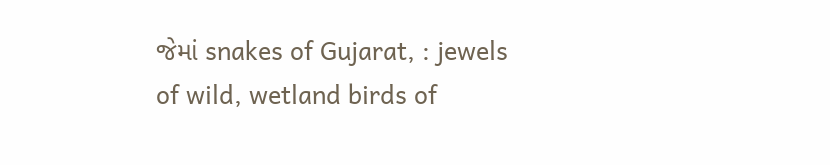જેમાં snakes of Gujarat, : jewels of wild, wetland birds of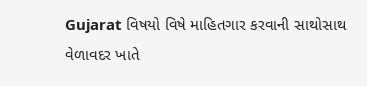Gujarat વિષયો વિષે માહિતગાર કરવાની સાથોસાથ વેળાવદર ખાતે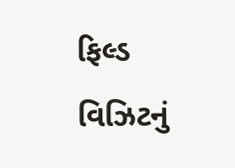ફિલ્ડ વિઝિટનું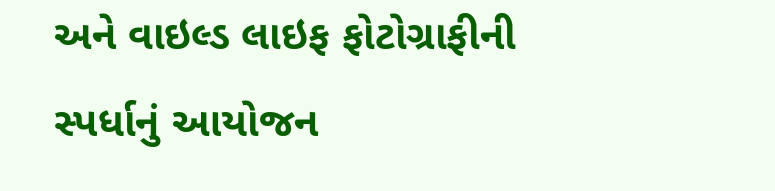અને વાઇલ્ડ લાઇફ ફોટોગ્રાફીની સ્પર્ધાનું આયોજન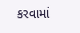કરવામાં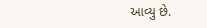આવ્યુ છે.